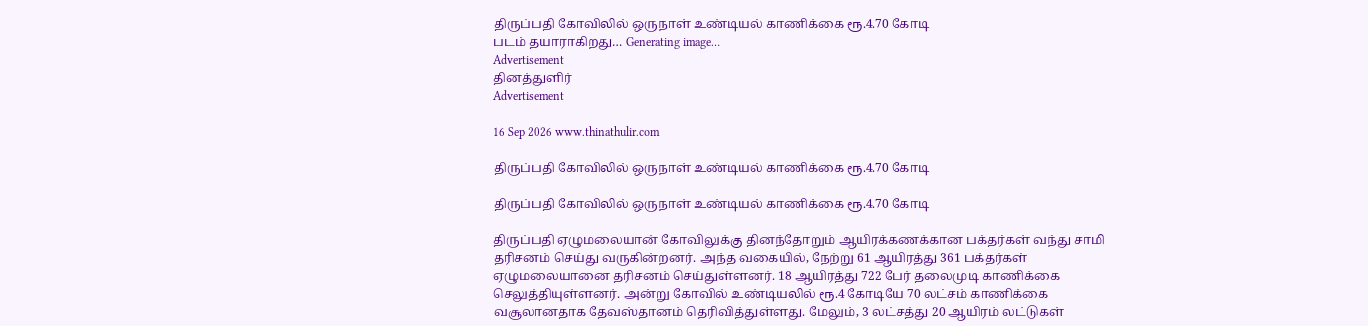திருப்பதி கோவிலில் ஒருநாள் உண்டியல் காணிக்கை ரூ.4.70 கோடி
படம் தயாராகிறது… Generating image…
Advertisement
தினத்துளிர்
Advertisement

16 Sep 2026 www.thinathulir.com

திருப்பதி கோவிலில் ஒருநாள் உண்டியல் காணிக்கை ரூ.4.70 கோடி

திருப்பதி கோவிலில் ஒருநாள் உண்டியல் காணிக்கை ரூ.4.70 கோடி

திருப்பதி ஏழுமலையான் கோவிலுக்கு தினந்தோறும் ஆயிரக்கணக்கான பக்தர்கள் வந்து சாமி தரிசனம் செய்து வருகின்றனர். அந்த வகையில், நேற்று 61 ஆயிரத்து 361 பக்தர்கள் ஏழுமலையானை தரிசனம் செய்துள்ளனர். 18 ஆயிரத்து 722 பேர் தலைமுடி காணிக்கை செலுத்தியுள்ளனர். அன்று கோவில் உண்டியலில் ரூ.4 கோடியே 70 லட்சம் காணிக்கை வசூலானதாக தேவஸ்தானம் தெரிவித்துள்ளது. மேலும், 3 லட்சத்து 20 ஆயிரம் லட்டுகள்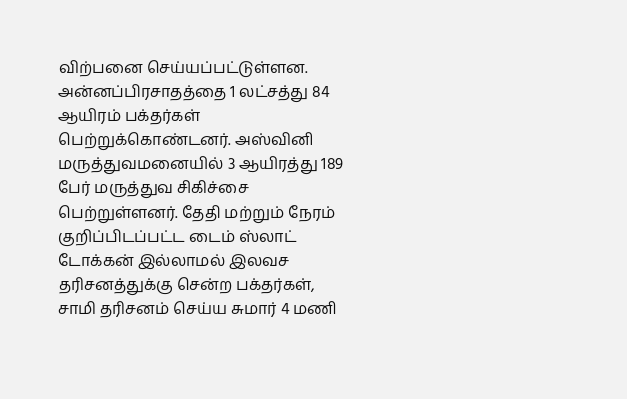விற்பனை செய்யப்பட்டுள்ளன. அன்னப்பிரசாதத்தை 1 லட்சத்து 84 ஆயிரம் பக்தர்கள் பெற்றுக்கொண்டனர். அஸ்வினி மருத்துவமனையில் 3 ஆயிரத்து 189 பேர் மருத்துவ சிகிச்சை பெற்றுள்ளனர். தேதி மற்றும் நேரம் குறிப்பிடப்பட்ட டைம் ஸ்லாட் டோக்கன் இல்லாமல் இலவச தரிசனத்துக்கு சென்ற பக்தர்கள், சாமி தரிசனம் செய்ய சுமார் 4 மணி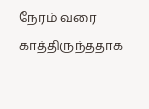நேரம் வரை காத்திருந்ததாக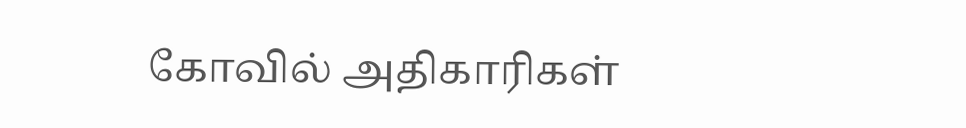கோவில் அதிகாரிகள்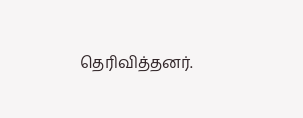தெரிவித்தனர்.